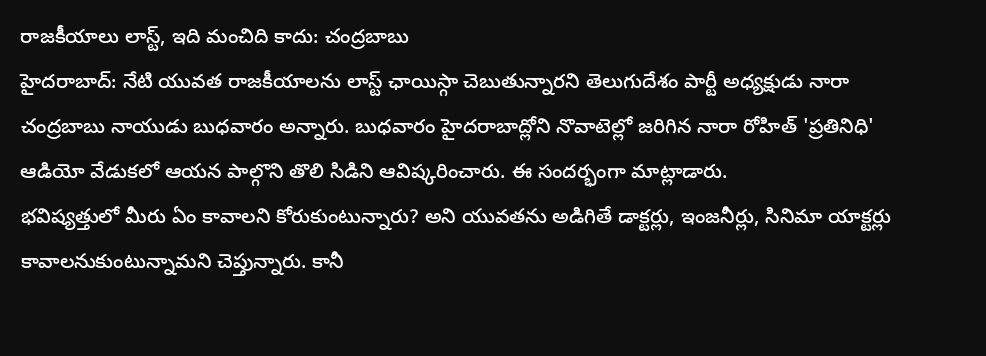రాజకీయాలు లాస్ట్, ఇది మంచిది కాదు: చంద్రబాబు
హైదరాబాద్: నేటి యువత రాజకీయాలను లాస్ట్ ఛాయిస్గా చెబుతున్నారని తెలుగుదేశం పార్టీ అధ్యక్షుడు నారా చంద్రబాబు నాయుడు బుధవారం అన్నారు. బుధవారం హైదరాబాద్లోని నొవాటెల్లో జరిగిన నారా రోహిత్ 'ప్రతినిధి' ఆడియో వేడుకలో ఆయన పాల్గొని తొలి సిడిని ఆవిష్కరించారు. ఈ సందర్భంగా మాట్లాడారు.
భవిష్యత్తులో మీరు ఏం కావాలని కోరుకుంటున్నారు? అని యువతను అడిగితే డాక్టర్లు, ఇంజనీర్లు, సినిమా యాక్టర్లు కావాలనుకుంటున్నామని చెప్తున్నారు. కానీ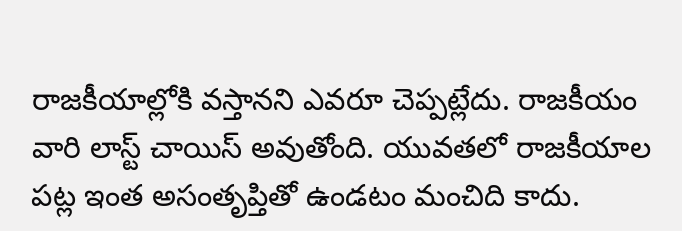రాజకీయాల్లోకి వస్తానని ఎవరూ చెప్పట్లేదు. రాజకీయం వారి లాస్ట్ చాయిస్ అవుతోంది. యువతలో రాజకీయాల పట్ల ఇంత అసంతృప్తితో ఉండటం మంచిది కాదు.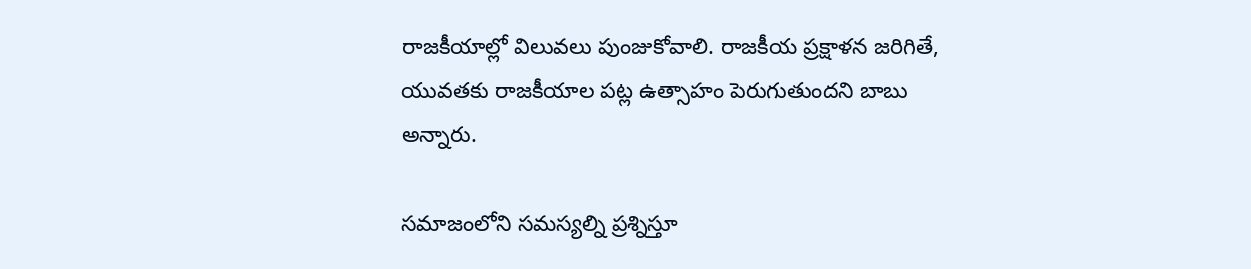రాజకీయాల్లో విలువలు పుంజుకోవాలి. రాజకీయ ప్రక్షాళన జరిగితే, యువతకు రాజకీయాల పట్ల ఉత్సాహం పెరుగుతుందని బాబు అన్నారు.

సమాజంలోని సమస్యల్ని ప్రశ్నిస్తూ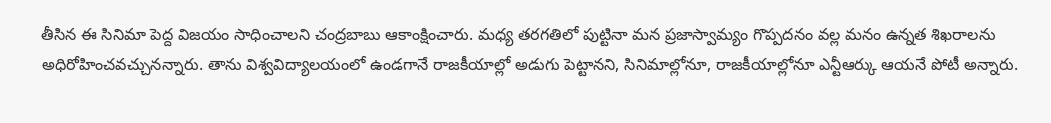తీసిన ఈ సినిమా పెద్ద విజయం సాధించాలని చంద్రబాబు ఆకాంక్షించారు. మధ్య తరగతిలో పుట్టినా మన ప్రజాస్వామ్యం గొప్పదనం వల్ల మనం ఉన్నత శిఖరాలను అధిరోహించవచ్చునన్నారు. తాను విశ్వవిద్యాలయంలో ఉండగానే రాజకీయాల్లో అడుగు పెట్టానని, సినిమాల్లోనూ, రాజకీయాల్లోనూ ఎన్టీఆర్కు ఆయనే పోటీ అన్నారు.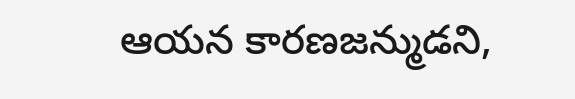ఆయన కారణజన్ముడని,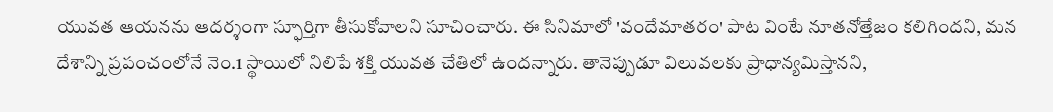యువత ఆయనను ఆదర్శంగా స్ఫూర్తిగా తీసుకోవాలని సూచించారు. ఈ సినిమాలో 'వందేమాతరం' పాట వింటే నూతనోత్తేజం కలిగిందని, మన దేశాన్ని ప్రపంచంలోనే నెం.1 స్థాయిలో నిలిపే శక్తి యువత చేతిలో ఉందన్నారు. తానెప్పుడూ విలువలకు ప్రాధాన్యమిస్తానని,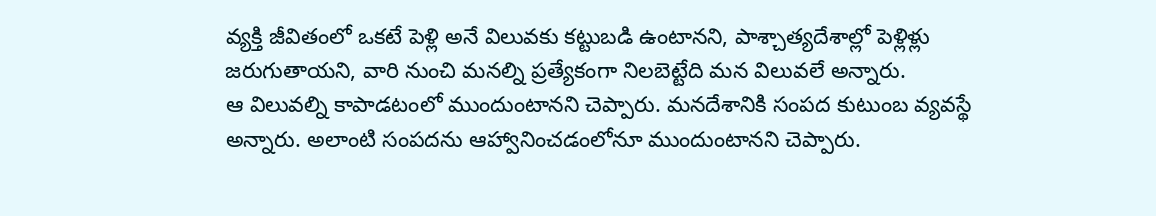వ్యక్తి జీవితంలో ఒకటే పెళ్లి అనే విలువకు కట్టుబడి ఉంటానని, పాశ్చాత్యదేశాల్లో పెళ్లిళ్లు జరుగుతాయని, వారి నుంచి మనల్ని ప్రత్యేకంగా నిలబెట్టేది మన విలువలే అన్నారు.
ఆ విలువల్ని కాపాడటంలో ముందుంటానని చెప్పారు. మనదేశానికి సంపద కుటుంబ వ్యవస్థే అన్నారు. అలాంటి సంపదను ఆహ్వానించడంలోనూ ముందుంటానని చెప్పారు.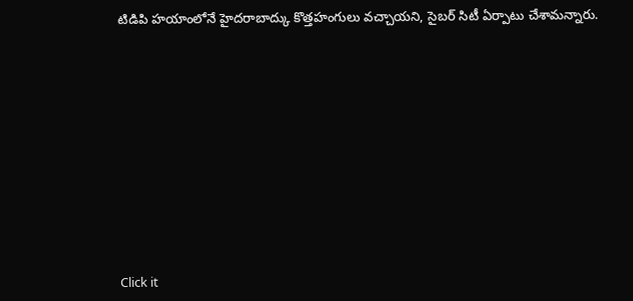టిడిపి హయాంలోనే హైదరాబాద్కు కొత్తహంగులు వచ్చాయని, సైబర్ సిటీ ఏర్పాటు చేశామన్నారు.












Click it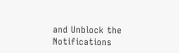and Unblock the Notifications